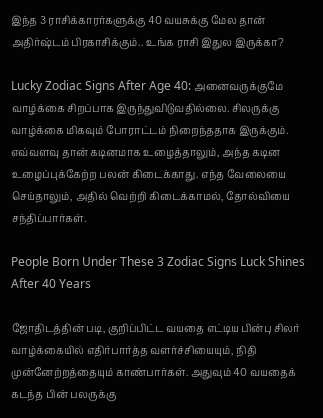இந்த 3 ராசிக்காரர்களுக்கு 40 வயசுக்கு மேல தான் அதிர்ஷ்டம் பிரகாசிக்கும்.. உங்க ராசி இதுல இருக்கா?

Lucky Zodiac Signs After Age 40: அனைவருக்குமே வாழ்க்கை சிறப்பாக இருந்துவிடுவதில்லை. சிலருக்கு வாழ்க்கை மிகவும் போராட்டம் நிறைந்ததாக இருக்கும். எவ்வளவு தான் கடினமாக உழைத்தாலும், அந்த கடின உழைப்புக்கேற்ற பலன் கிடைக்காது. எந்த வேலையை செய்தாலும், அதில் வெற்றி கிடைக்காமல், தோல்வியை சந்திப்பார்கள்.

People Born Under These 3 Zodiac Signs Luck Shines After 40 Years

ஜோதிடத்தின் படி, குறிப்பிட்ட வயதை எட்டிய பின்பு சிலர் வாழ்க்கையில் எதிர்பார்த்த வளர்ச்சியையும், நிதி முன்னேற்றத்தையும் காண்பார்கள். அதுவும் 40 வயதைக் கடந்த பின் பலருக்கு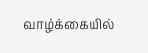வாழ்க்கையில்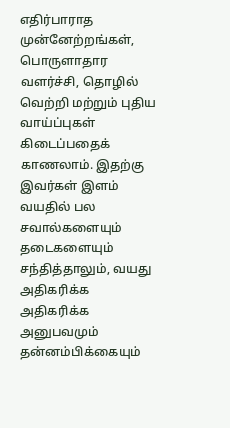எதிர்பாராத முன்னேற்றங்கள், பொருளாதார வளர்ச்சி, தொழில் வெற்றி மற்றும் புதிய வாய்ப்புகள் கிடைப்பதைக் காணலாம். இதற்கு இவர்கள் இளம் வயதில் பல சவால்களையும் தடைகளையும் சந்தித்தாலும், வயது அதிகரிக்க அதிகரிக்க அனுபவமும் தன்னம்பிக்கையும்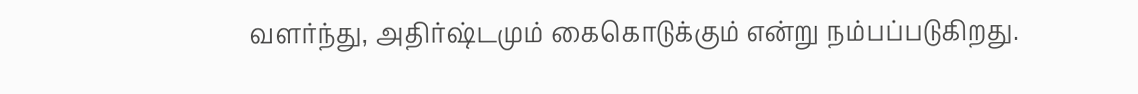வளர்ந்து, அதிர்ஷ்டமும் கைகொடுக்கும் என்று நம்பப்படுகிறது.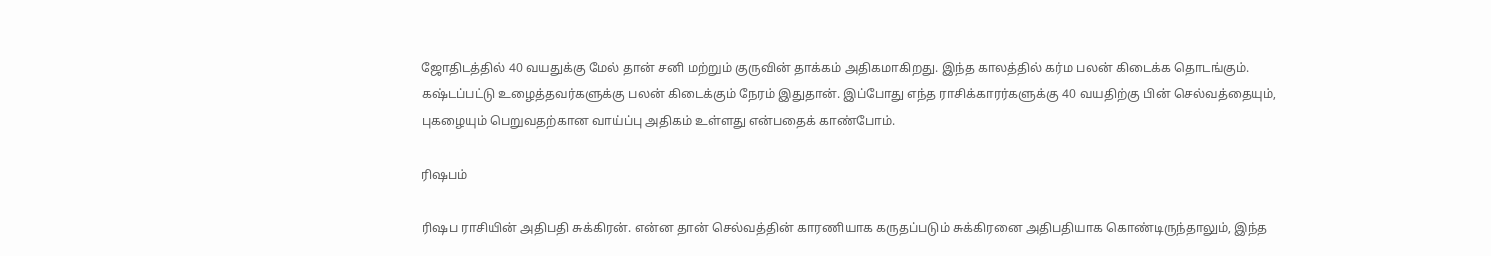ஜோதிடத்தில் 40 வயதுக்கு மேல் தான் சனி மற்றும் குருவின் தாக்கம் அதிகமாகிறது. இந்த காலத்தில் கர்ம பலன் கிடைக்க தொடங்கும். கஷ்டப்பட்டு உழைத்தவர்களுக்கு பலன் கிடைக்கும் நேரம் இதுதான். இப்போது எந்த ராசிக்காரர்களுக்கு 40 வயதிற்கு பின் செல்வத்தையும், புகழையும் பெறுவதற்கான வாய்ப்பு அதிகம் உள்ளது என்பதைக் காண்போம்.

ரிஷபம்

ரிஷப ராசியின் அதிபதி சுக்கிரன். என்ன தான் செல்வத்தின் காரணியாக கருதப்படும் சுக்கிரனை அதிபதியாக கொண்டிருந்தாலும், இந்த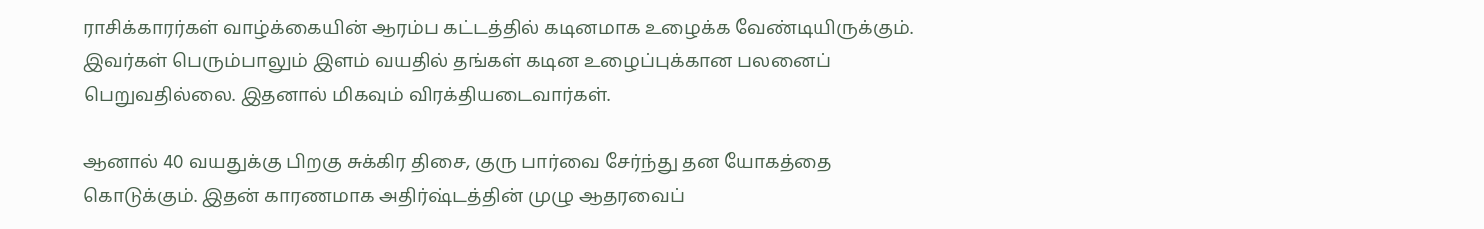ராசிக்காரர்கள் வாழ்க்கையின் ஆரம்ப கட்டத்தில் கடினமாக உழைக்க வேண்டியிருக்கும். இவர்கள் பெரும்பாலும் இளம் வயதில் தங்கள் கடின உழைப்புக்கான பலனைப் பெறுவதில்லை. இதனால் மிகவும் விரக்தியடைவார்கள்.

ஆனால் 40 வயதுக்கு பிறகு சுக்கிர திசை, குரு பார்வை சேர்ந்து தன யோகத்தை கொடுக்கும். இதன் காரணமாக அதிர்ஷ்டத்தின் முழு ஆதரவைப்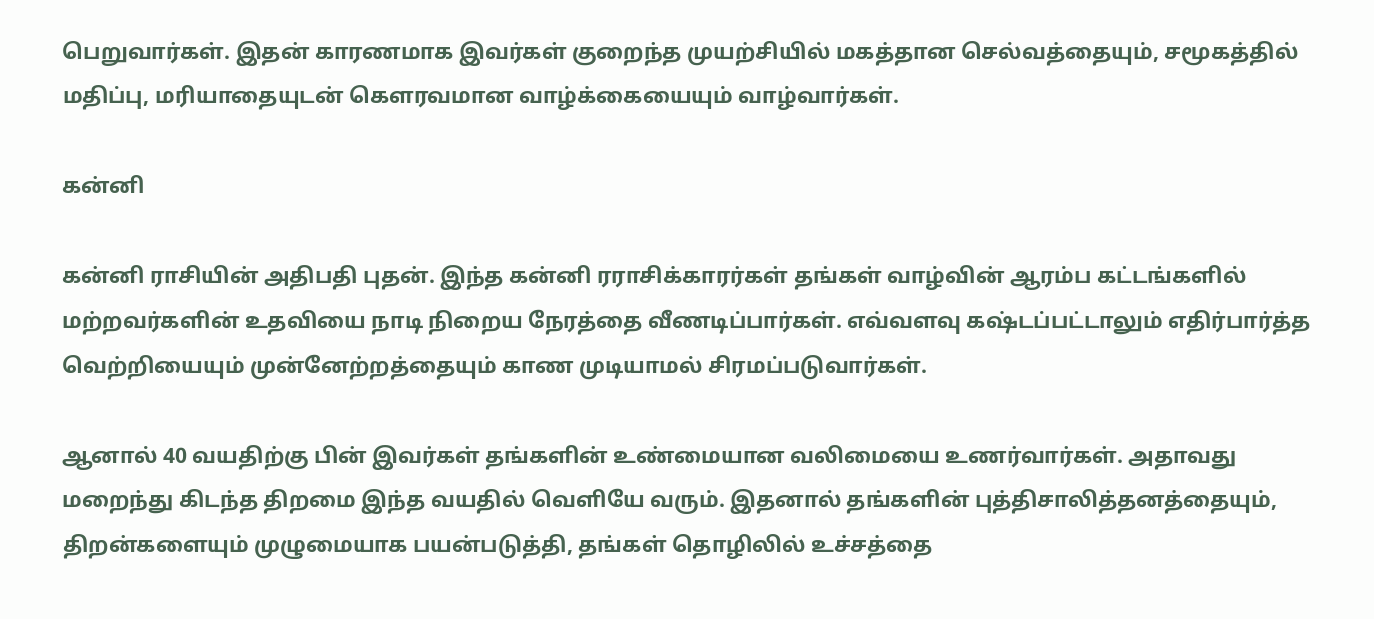பெறுவார்கள். இதன் காரணமாக இவர்கள் குறைந்த முயற்சியில் மகத்தான செல்வத்தையும், சமூகத்தில் மதிப்பு, மரியாதையுடன் கௌரவமான வாழ்க்கையையும் வாழ்வார்கள்.

கன்னி

கன்னி ராசியின் அதிபதி புதன். இந்த கன்னி ரராசிக்காரர்கள் தங்கள் வாழ்வின் ஆரம்ப கட்டங்களில் மற்றவர்களின் உதவியை நாடி நிறைய நேரத்தை வீணடிப்பார்கள். எவ்வளவு கஷ்டப்பட்டாலும் எதிர்பார்த்த வெற்றியையும் முன்னேற்றத்தையும் காண முடியாமல் சிரமப்படுவார்கள்.

ஆனால் 40 வயதிற்கு பின் இவர்கள் தங்களின் உண்மையான வலிமையை உணர்வார்கள். அதாவது மறைந்து கிடந்த திறமை இந்த வயதில் வெளியே வரும். இதனால் தங்களின் புத்திசாலித்தனத்தையும், திறன்களையும் முழுமையாக பயன்படுத்தி, தங்கள் தொழிலில் உச்சத்தை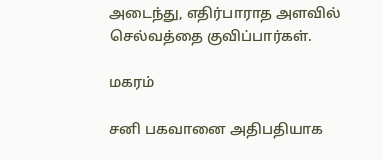அடைந்து, எதிர்பாராத அளவில் செல்வத்தை குவிப்பார்கள்.

மகரம்

சனி பகவானை அதிபதியாக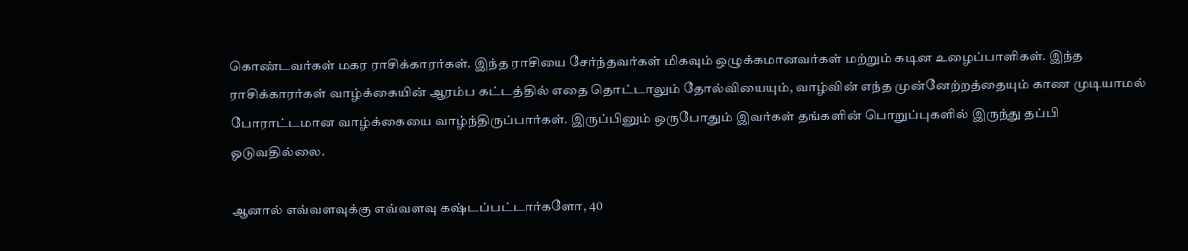கொண்டவர்கள் மகர ராசிக்காரர்கள். இந்த ராசியை சேர்ந்தவர்கள் மிகவும் ஒழுக்கமானவர்கள் மற்றும் கடின உழைப்பாளிகள். இந்த ராசிக்காரர்கள் வாழ்க்கையின் ஆரம்ப கட்டத்தில் எதை தொட்டாலும் தோல்வியையும், வாழ்வின் எந்த முன்னேற்றத்தையும் காண முடியாமல் போராட்டமான வாழ்க்கையை வாழ்ந்திருப்பார்கள். இருப்பினும் ஒருபோதும் இவர்கள் தங்களின் பொறுப்புகளில் இருந்து தப்பி ஓடுவதில்லை.

ஆனால் எவ்வளவுக்கு எவ்வளவு கஷ்டப்பட்டார்களோ, 40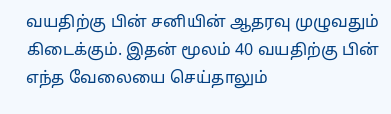வயதிற்கு பின் சனியின் ஆதரவு முழுவதும் கிடைக்கும். இதன் மூலம் 40 வயதிற்கு பின் எந்த வேலையை செய்தாலும்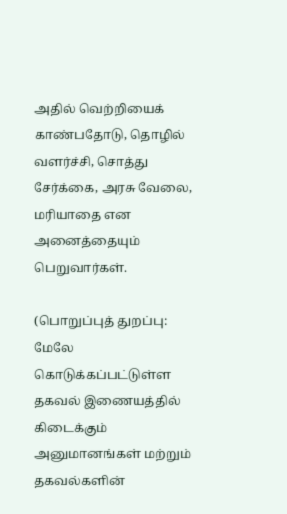அதில் வெற்றியைக் காண்பதோடு, தொழில் வளர்ச்சி, சொத்து சேர்க்கை, அரசு வேலை, மரியாதை என அனைத்தையும் பெறுவார்கள்.

(பொறுப்புத் துறப்பு: மேலே கொடுக்கப்பட்டுள்ள தகவல் இணையத்தில் கிடைக்கும் அனுமானங்கள் மற்றும் தகவல்களின்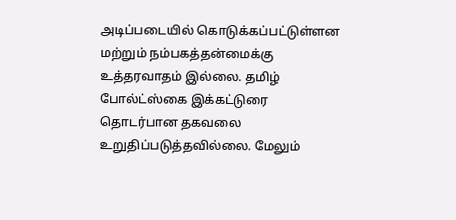அடிப்படையில் கொடுக்கப்பட்டுள்ளன மற்றும் நம்பகத்தன்மைக்கு உத்தரவாதம் இல்லை. தமிழ் போல்ட்ஸ்கை இக்கட்டுரை தொடர்பான தகவலை உறுதிப்படுத்தவில்லை. மேலும்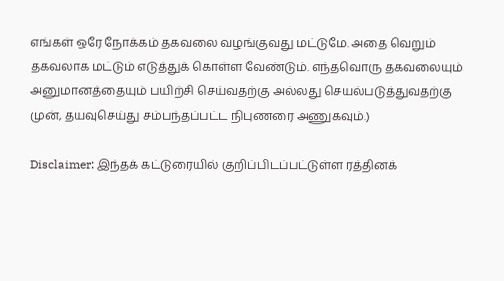எங்கள் ஒரே நோக்கம் தகவலை வழங்குவது மட்டுமே. அதை வெறும் தகவலாக மட்டும் எடுத்துக் கொள்ள வேண்டும். எந்தவொரு தகவலையும் அனுமானத்தையும் பயிற்சி செய்வதற்கு அல்லது செயல்படுத்துவதற்கு முன், தயவுசெய்து சம்பந்தப்பட்ட நிபுணரை அணுகவும்.)

Disclaimer: இந்தக் கட்டுரையில் குறிப்பிடப்பட்டுள்ள ரத்தினக்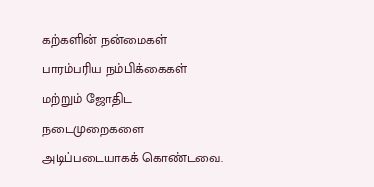கற்களின் நன்மைகள் பாரம்பரிய நம்பிக்கைகள் மற்றும் ஜோதிட நடைமுறைகளை அடிப்படையாகக் கொண்டவை.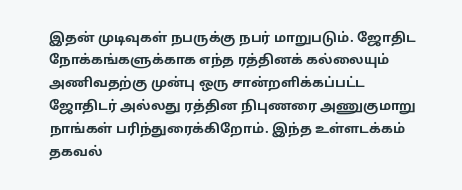இதன் முடிவுகள் நபருக்கு நபர் மாறுபடும். ஜோதிட நோக்கங்களுக்காக எந்த ரத்தினக் கல்லையும் அணிவதற்கு முன்பு ஒரு சான்றளிக்கப்பட்ட ஜோதிடர் அல்லது ரத்தின நிபுணரை அணுகுமாறு நாங்கள் பரிந்துரைக்கிறோம். இந்த உள்ளடக்கம் தகவல்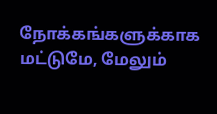நோக்கங்களுக்காக மட்டுமே, மேலும்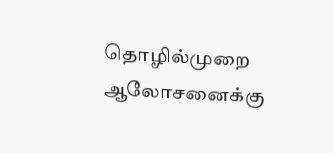தொழில்முறை ஆலோசனைக்கு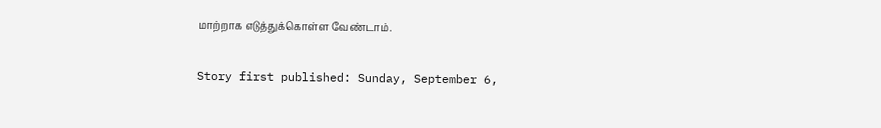மாற்றாக எடுத்துக்கொள்ள வேண்டாம்.

Story first published: Sunday, September 6,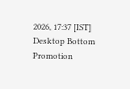2026, 17:37 [IST]
Desktop Bottom Promotion